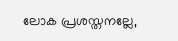ലോക പ്രശസ്തനല്ലേ,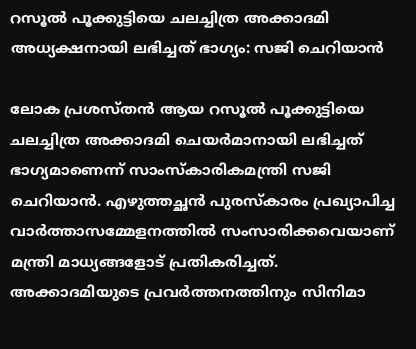റസൂല്‍ പൂക്കുട്ടിയെ ചലച്ചിത്ര അക്കാദമി അധ്യക്ഷനായി ലഭിച്ചത് ഭാഗ്യം: സജി ചെറിയാന്‍

ലോക പ്രശസ്തന്‍ ആയ റസൂല്‍ പൂക്കുട്ടിയെ ചലച്ചിത്ര അക്കാദമി ചെയര്‍മാനായി ലഭിച്ചത് ഭാഗ്യമാണെന്ന് സാംസ്‌കാരികമന്ത്രി സജി ചെറിയാന്‍. എഴുത്തച്ഛന്‍ പുരസ്‌കാരം പ്രഖ്യാപിച്ച വാര്‍ത്താസമ്മേളനത്തില്‍ സംസാരിക്കവെയാണ് മന്ത്രി മാധ്യങ്ങളോട് പ്രതികരിച്ചത്. അക്കാദമിയുടെ പ്രവര്‍ത്തനത്തിനും സിനിമാ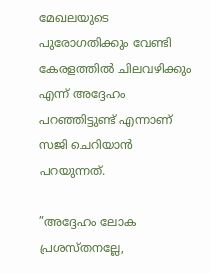മേഖലയുടെ പുരോഗതിക്കും വേണ്ടി കേരളത്തില്‍ ചിലവഴിക്കും എന്ന് അദ്ദേഹം പറഞ്ഞിട്ടുണ്ട് എന്നാണ് സജി ചെറിയാന്‍ പറയുന്നത്.

”അദ്ദേഹം ലോക പ്രശസ്തനല്ലേ,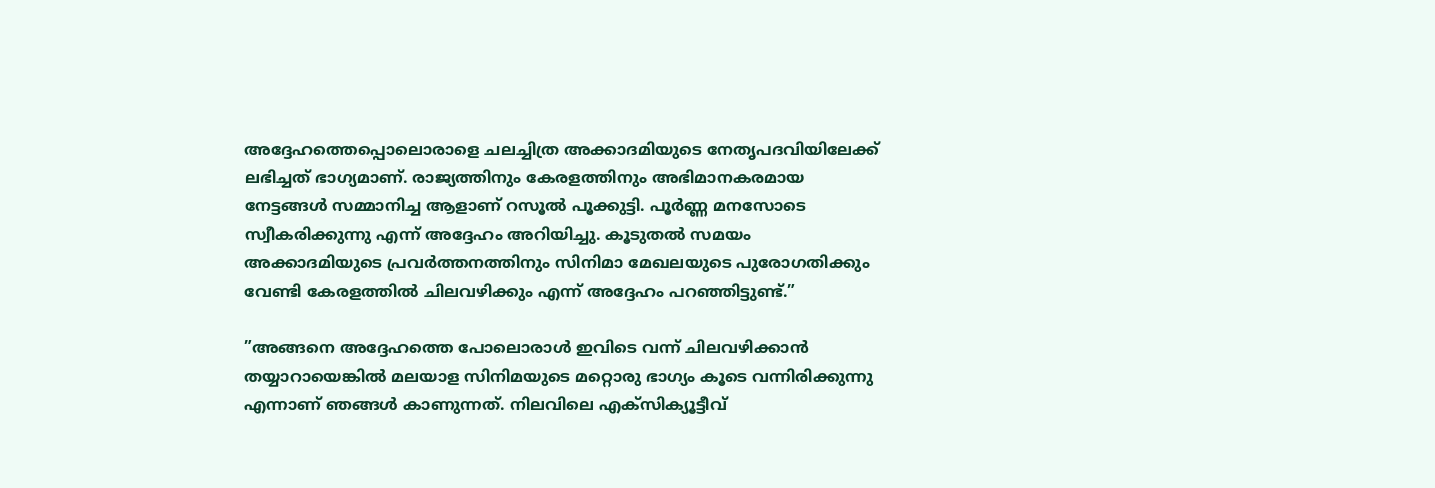അദ്ദേഹത്തെപ്പൊലൊരാളെ ചലച്ചിത്ര അക്കാദമിയുടെ നേതൃപദവിയിലേക്ക് ലഭിച്ചത് ഭാഗ്യമാണ്. രാജ്യത്തിനും കേരളത്തിനും അഭിമാനകരമായ നേട്ടങ്ങള്‍ സമ്മാനിച്ച ആളാണ് റസൂല്‍ പൂക്കുട്ടി. പൂര്‍ണ്ണ മനസോടെ സ്വീകരിക്കുന്നു എന്ന് അദ്ദേഹം അറിയിച്ചു. കൂടുതല്‍ സമയം അക്കാദമിയുടെ പ്രവര്‍ത്തനത്തിനും സിനിമാ മേഖലയുടെ പുരോഗതിക്കും വേണ്ടി കേരളത്തില്‍ ചിലവഴിക്കും എന്ന് അദ്ദേഹം പറഞ്ഞിട്ടുണ്ട്.”

”അങ്ങനെ അദ്ദേഹത്തെ പോലൊരാള്‍ ഇവിടെ വന്ന് ചിലവഴിക്കാന്‍ തയ്യാറായെങ്കില്‍ മലയാള സിനിമയുടെ മറ്റൊരു ഭാഗ്യം കൂടെ വന്നിരിക്കുന്നു എന്നാണ് ഞങ്ങള്‍ കാണുന്നത്. നിലവിലെ എക്സിക്യൂട്ടീവ്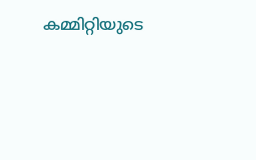കമ്മിറ്റിയുടെ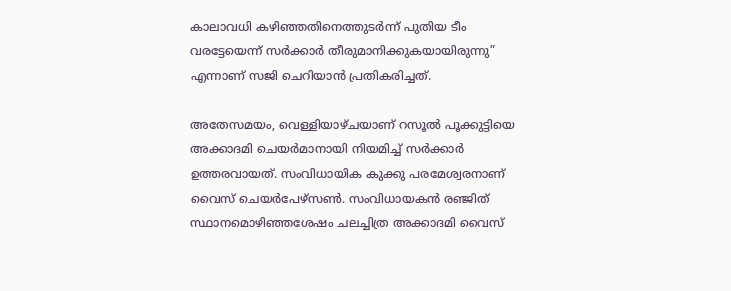കാലാവധി കഴിഞ്ഞതിനെത്തുടര്‍ന്ന് പുതിയ ടീം വരട്ടേയെന്ന് സര്‍ക്കാര്‍ തീരുമാനിക്കുകയായിരുന്നു” എന്നാണ് സജി ചെറിയാന്‍ പ്രതികരിച്ചത്.

അതേസമയം, വെള്ളിയാഴ്ചയാണ് റസൂല്‍ പൂക്കുട്ടിയെ അക്കാദമി ചെയര്‍മാനായി നിയമിച്ച് സര്‍ക്കാര്‍ ഉത്തരവായത്. സംവിധായിക കുക്കു പരമേശ്വരനാണ് വൈസ് ചെയര്‍പേഴ്സണ്‍. സംവിധായകന്‍ രഞ്ജിത് സ്ഥാനമൊഴിഞ്ഞശേഷം ചലച്ചിത്ര അക്കാദമി വൈസ്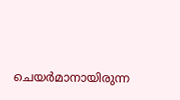ചെയര്‍മാനായിരുന്ന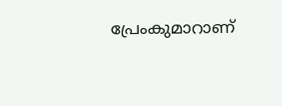പ്രേംകുമാറാണ്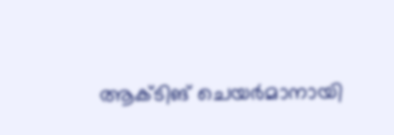ആക്ടിങ് ചെയര്‍മാനായി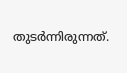തുടര്‍ന്നിരുന്നത്.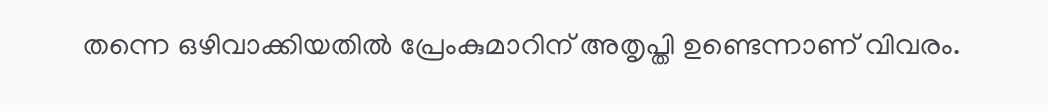തന്നെ ഒഴിവാക്കിയതില്‍ പ്രേംകുമാറിന് അതൃപ്തി ഉണ്ടെന്നാണ് വിവരം.